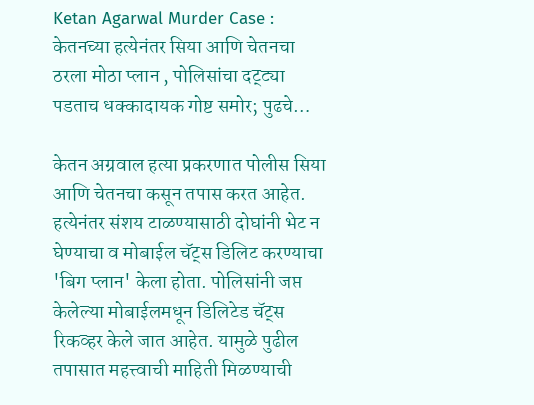Ketan Agarwal Murder Case : केतनच्या हत्येनंतर सिया आणि चेतनचा ठरला मोठा प्लान , पोलिसांचा दट्ट्या पडताच धक्कादायक गोष्ट समोर; पुढचे…

केतन अग्रवाल हत्या प्रकरणात पोलीस सिया आणि चेतनचा कसून तपास करत आहेत. हत्येनंतर संशय टाळण्यासाठी दोघांनी भेट न घेण्याचा व मोबाईल चॅट्स डिलिट करण्याचा 'बिग प्लान' केला होता. पोलिसांनी जप्त केलेल्या मोबाईलमधून डिलिटेड चॅट्स रिकव्हर केले जात आहेत. यामुळे पुढील तपासात महत्त्वाची माहिती मिळण्याची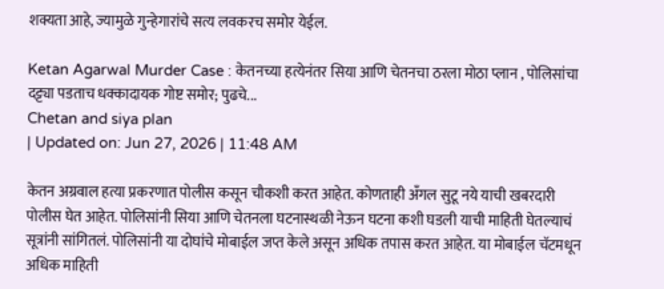शक्यता आहे, ज्यामुळे गुन्हेगारांचे सत्य लवकरच समोर येईल.

Ketan Agarwal Murder Case : केतनच्या हत्येनंतर सिया आणि चेतनचा ठरला मोठा प्लान , पोलिसांचा दट्ट्या पडताच धक्कादायक गोष्ट समोर; पुढचे...
Chetan and siya plan
| Updated on: Jun 27, 2026 | 11:48 AM

केतन अग्रवाल हत्या प्रकरणात पोलीस कसून चौकशी करत आहेत. कोणताही अँगल सुटू नये याची खबरदारी पोलीस घेत आहेत. पोलिसांनी सिया आणि चेतनला घटनास्थळी नेऊन घटना कशी घडली याची माहिती घेतल्याचं सूत्रांनी सांगितलं. पोलिसांनी या दोघांचे मोबाईल जप्त केले असून अधिक तपास करत आहेत. या मोबाईल चॅटमधून अधिक माहिती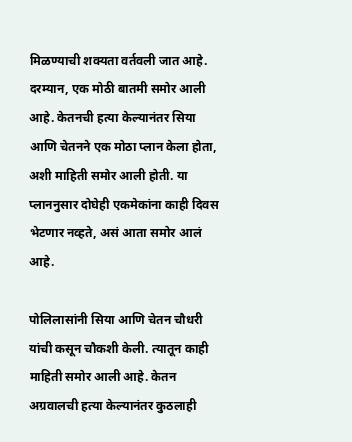मिळण्याची शक्यता वर्तवली जात आहे. दरम्यान, एक मोठी बातमी समोर आली आहे. केतनची हत्या केल्यानंतर सिया आणि चेतनने एक मोठा प्लान केला होता, अशी माहिती समोर आली होती. या प्लाननुसार दोघेही एकमेकांना काही दिवस भेटणार नव्हते, असं आता समोर आलं आहे.

पोलिलासांनी सिया आणि चेतन चौधरी यांची कसून चौकशी केली. त्यातून काही माहिती समोर आली आहे. केतन अग्रवालची हत्या केल्यानंतर कुठलाही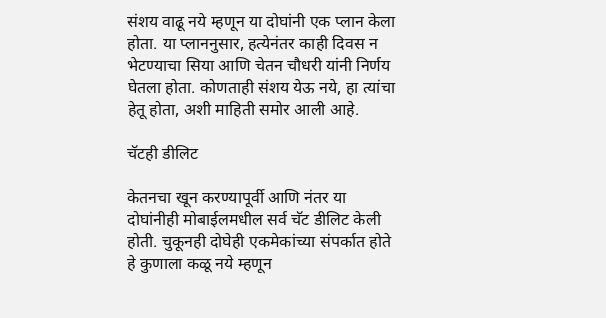संशय वाढू नये म्हणून या दोघांनी एक प्लान केला होता. या प्लाननुसार, हत्येनंतर काही दिवस न भेटण्याचा सिया आणि चेतन चौधरी यांनी निर्णय घेतला होता. कोणताही संशय येऊ नये, हा त्यांचा हेतू होता, अशी माहिती समोर आली आहे.

चॅटही डीलिट

केतनचा खून करण्यापूर्वी आणि नंतर या दोघांनीही मोबाईलमधील सर्व चॅट डीलिट केली होती. चुकूनही दोघेही एकमेकांच्या संपर्कात होते हे कुणाला कळू नये म्हणून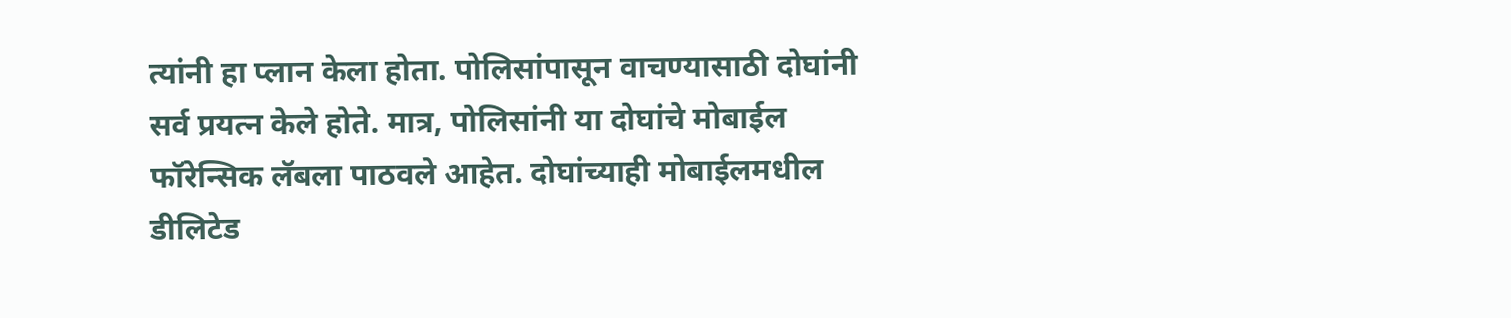त्यांनी हा प्लान केला होता. पोलिसांपासून वाचण्यासाठी दोघांनी सर्व प्रयत्न केले होते. मात्र, पोलिसांनी या दोघांचे मोबाईल फॉरेन्सिक लॅबला पाठवले आहेत. दोघांच्याही मोबाईलमधील डीलिटेड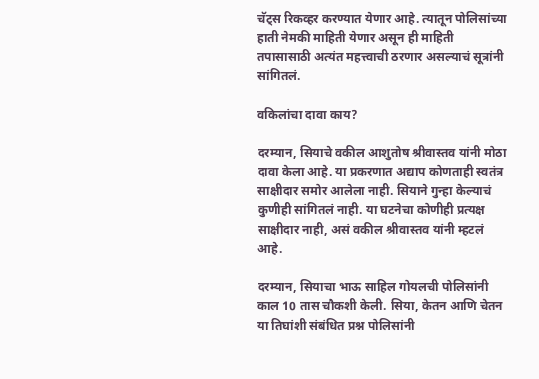चॅट्स रिकव्हर करण्यात येणार आहे. त्यातून पोलिसांच्या हाती नेमकी माहिती येणार असून ही माहिती तपासासाठी अत्यंत महत्त्वाची ठरणार असल्याचं सूत्रांनी सांगितलं.

वकिलांचा दावा काय?

दरम्यान, सियाचे वकील आशुतोष श्रीवास्तव यांनी मोठा दावा केला आहे. या प्रकरणात अद्याप कोणताही स्वतंत्र साक्षीदार समोर आलेला नाही. सियाने गुन्हा केल्याचं कुणीही सांगितलं नाही. या घटनेचा कोणीही प्रत्यक्ष साक्षीदार नाही, असं वकील श्रीवास्तव यांनी म्हटलं आहे.

दरम्यान, सियाचा भाऊ साहिल गोयलची पोलिसांनी काल 10 तास चौकशी केली. सिया, केतन आणि चेतन या तिघांशी संबंधित प्रश्न पोलिसांनी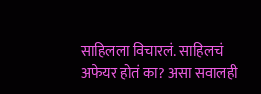साहिलला विचारलं. साहिलचं अफेयर होतं का? असा सवालही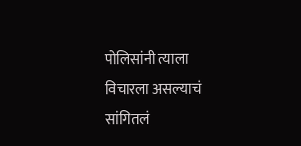पोलिसांनी त्याला विचारला असल्याचं सांगितलं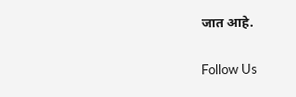जात आहे.

Follow Us